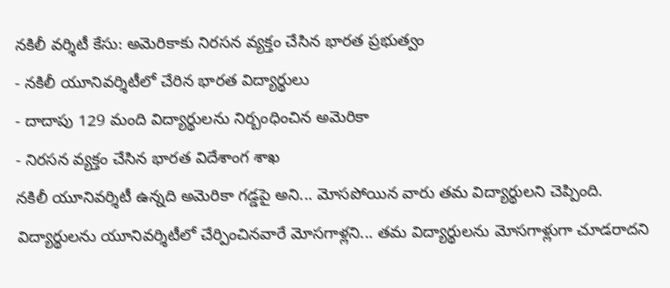నకిలీ వర్శిటీ కేసు: అమెరికాకు నిరసన వ్యక్తం చేసిన భారత ప్రభుత్వం
- నకిలీ యూనివర్శిటీలో చేరిన భారత విద్యార్థులు
- దాదాపు 129 మంది విద్యార్థులను నిర్బంధించిన అమెరికా
- నిరసన వ్యక్తం చేసిన భారత విదేశాంగ శాఖ
నకిలీ యూనివర్శిటీ ఉన్నది అమెరికా గడ్డపై అని... మోసపోయిన వారు తమ విద్యార్థులని చెప్పింది. విద్యార్థులను యూనివర్శిటీలో చేర్పించినవారే మోసగాళ్లని... తమ విద్యార్థులను మోసగాళ్లుగా చూడరాదని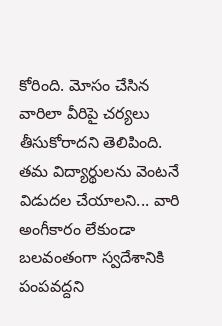కోరింది. మోసం చేసిన వారిలా వీరిపై చర్యలు తీసుకోరాదని తెలిపింది. తమ విద్యార్థులను వెంటనే విడుదల చేయాలని... వారి అంగీకారం లేకుండా బలవంతంగా స్వదేశానికి పంపవద్దని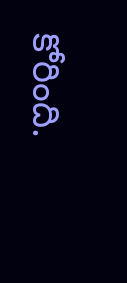కోరింది.